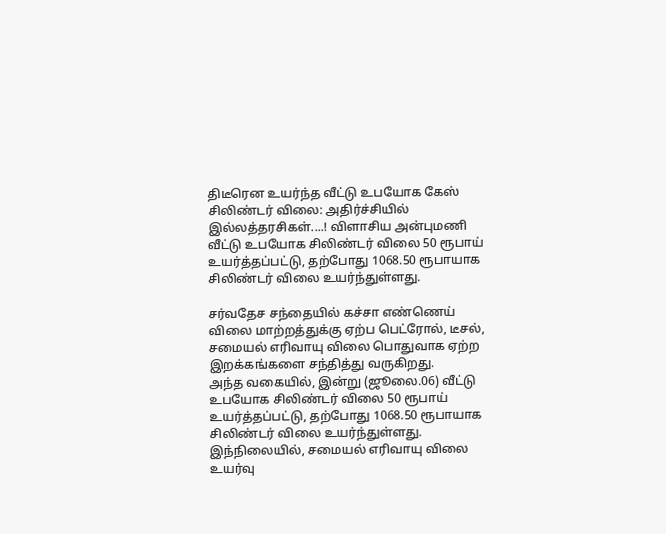திடீரென உயர்ந்த வீட்டு உபயோக கேஸ் சிலிண்டர் விலை: அதிர்ச்சியில் இல்லத்தரசிகள்....! விளாசிய அன்புமணி
வீட்டு உபயோக சிலிண்டர் விலை 50 ரூபாய் உயர்த்தப்பட்டு, தற்போது 1068.50 ரூபாயாக சிலிண்டர் விலை உயர்ந்துள்ளது.

சர்வதேச சந்தையில் கச்சா எண்ணெய் விலை மாற்றத்துக்கு ஏற்ப பெட்ரோல், டீசல், சமையல் எரிவாயு விலை பொதுவாக ஏற்ற இறக்கங்களை சந்தித்து வருகிறது.
அந்த வகையில், இன்று (ஜூலை.06) வீட்டு உபயோக சிலிண்டர் விலை 50 ரூபாய் உயர்த்தப்பட்டு, தற்போது 1068.50 ரூபாயாக சிலிண்டர் விலை உயர்ந்துள்ளது.
இந்நிலையில், சமையல் எரிவாயு விலை உயர்வு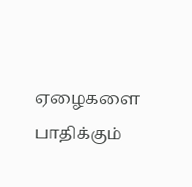ஏழைகளை பாதிக்கும்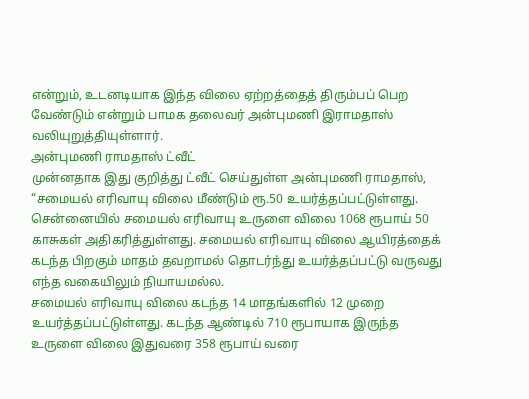என்றும், உடனடியாக இந்த விலை ஏற்றத்தைத் திரும்பப் பெற வேண்டும் என்றும் பாமக தலைவர் அன்புமணி இராமதாஸ் வலியுறுத்தியுள்ளார்.
அன்புமணி ராமதாஸ் ட்வீட்
முன்னதாக இது குறித்து ட்வீட் செய்துள்ள அன்புமணி ராமதாஸ், “சமையல் எரிவாயு விலை மீண்டும் ரூ.50 உயர்த்தப்பட்டுள்ளது. சென்னையில் சமையல் எரிவாயு உருளை விலை 1068 ரூபாய் 50 காசுகள் அதிகரித்துள்ளது. சமையல் எரிவாயு விலை ஆயிரத்தைக் கடந்த பிறகும் மாதம் தவறாமல் தொடர்ந்து உயர்த்தப்பட்டு வருவது எந்த வகையிலும் நியாயமல்ல.
சமையல் எரிவாயு விலை கடந்த 14 மாதங்களில் 12 முறை உயர்த்தப்பட்டுள்ளது. கடந்த ஆண்டில் 710 ரூபாயாக இருந்த உருளை விலை இதுவரை 358 ரூபாய் வரை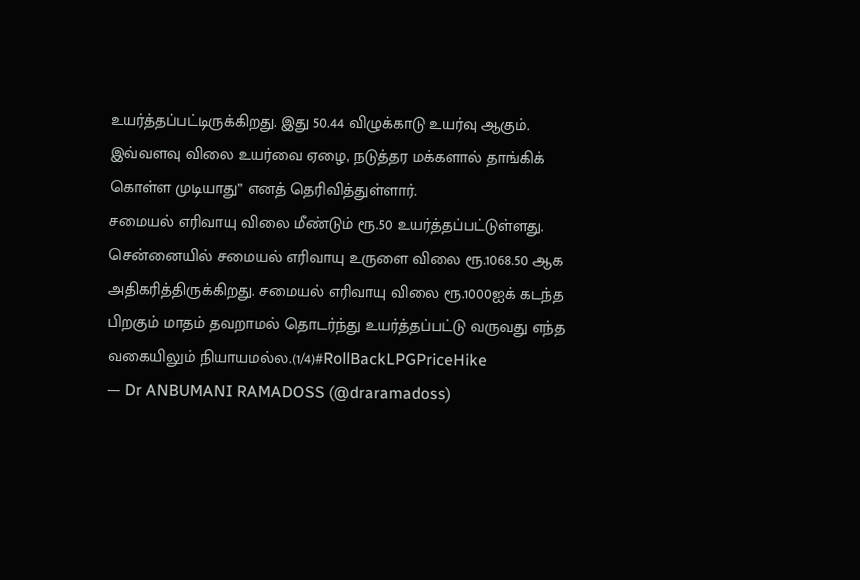உயர்த்தப்பட்டிருக்கிறது. இது 50.44 விழுக்காடு உயர்வு ஆகும். இவ்வளவு விலை உயர்வை ஏழை, நடுத்தர மக்களால் தாங்கிக் கொள்ள முடியாது” எனத் தெரிவித்துள்ளார்.
சமையல் எரிவாயு விலை மீண்டும் ரூ.50 உயர்த்தப்பட்டுள்ளது. சென்னையில் சமையல் எரிவாயு உருளை விலை ரூ.1068.50 ஆக அதிகரித்திருக்கிறது. சமையல் எரிவாயு விலை ரூ.1000ஐக் கடந்த பிறகும் மாதம் தவறாமல் தொடர்ந்து உயர்த்தப்பட்டு வருவது எந்த வகையிலும் நியாயமல்ல.(1/4)#RollBackLPGPriceHike
— Dr ANBUMANI RAMADOSS (@draramadoss)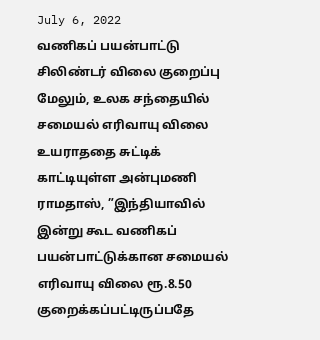July 6, 2022
வணிகப் பயன்பாட்டு சிலிண்டர் விலை குறைப்பு
மேலும், உலக சந்தையில் சமையல் எரிவாயு விலை உயராததை சுட்டிக் காட்டியுள்ள அன்புமணி ராமதாஸ், ”இந்தியாவில் இன்று கூட வணிகப் பயன்பாட்டுக்கான சமையல் எரிவாயு விலை ரூ.8.50 குறைக்கப்பட்டிருப்பதே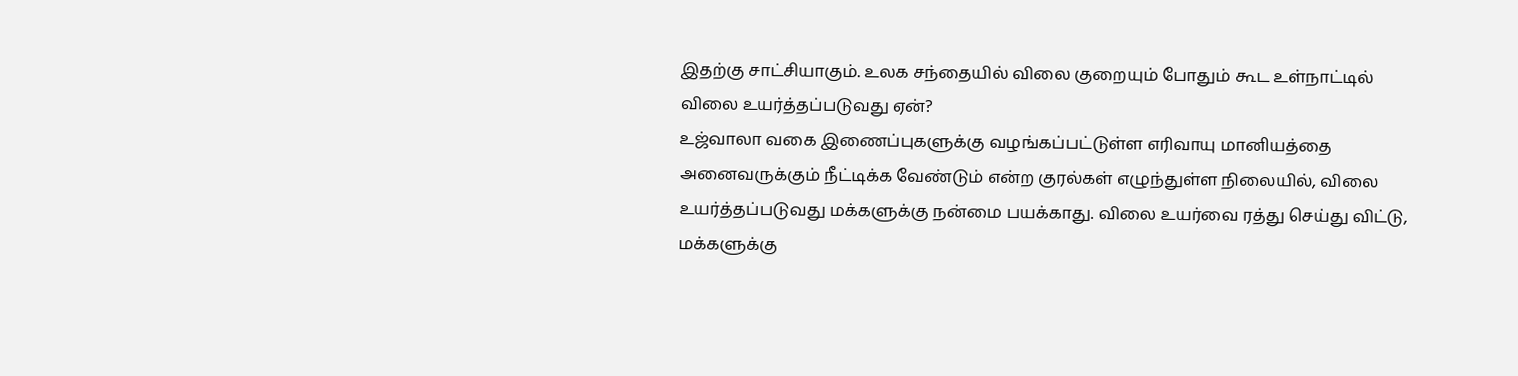இதற்கு சாட்சியாகும். உலக சந்தையில் விலை குறையும் போதும் கூட உள்நாட்டில் விலை உயர்த்தப்படுவது ஏன்?
உஜ்வாலா வகை இணைப்புகளுக்கு வழங்கப்பட்டுள்ள எரிவாயு மானியத்தை அனைவருக்கும் நீட்டிக்க வேண்டும் என்ற குரல்கள் எழுந்துள்ள நிலையில், விலை உயர்த்தப்படுவது மக்களுக்கு நன்மை பயக்காது. விலை உயர்வை ரத்து செய்து விட்டு, மக்களுக்கு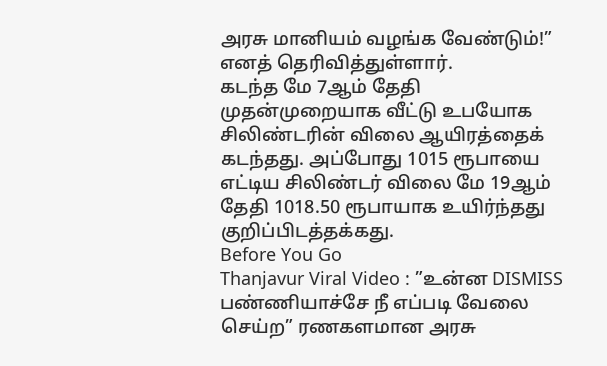அரசு மானியம் வழங்க வேண்டும்!” எனத் தெரிவித்துள்ளார்.
கடந்த மே 7ஆம் தேதி முதன்முறையாக வீட்டு உபயோக சிலிண்டரின் விலை ஆயிரத்தைக் கடந்தது. அப்போது 1015 ரூபாயை எட்டிய சிலிண்டர் விலை மே 19ஆம் தேதி 1018.50 ரூபாயாக உயிர்ந்தது குறிப்பிடத்தக்கது.
Before You Go
Thanjavur Viral Video : ”உன்ன DISMISS பண்ணியாச்சே நீ எப்படி வேலை செய்ற” ரணகளமான அரசு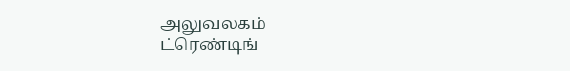அலுவலகம்
ட்ரெண்டிங்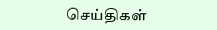செய்திகள்